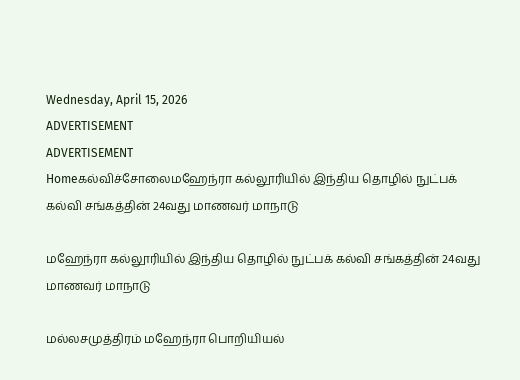Wednesday, April 15, 2026
ADVERTISEMENT
ADVERTISEMENT
Homeகல்விச்சோலைமஹேந்ரா கல்லூரியில் இந்திய தொழில் நுட்பக் கல்வி சங்கத்தின் 24வது மாணவர் மாநாடு

மஹேந்ரா கல்லூரியில் இந்திய தொழில் நுட்பக் கல்வி சங்கத்தின் 24வது மாணவர் மாநாடு

மல்லசமுத்திரம் மஹேந்ரா பொறியியல்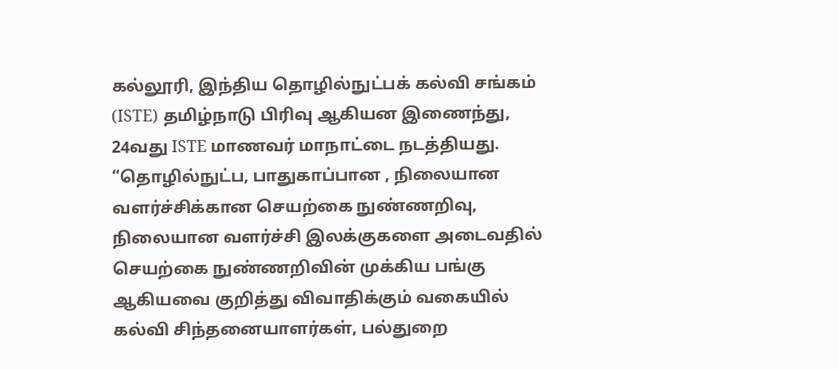கல்லூரி, இந்திய தொழில்நுட்பக் கல்வி சங்கம் (ISTE) தமிழ்நாடு பிரிவு ஆகியன இணைந்து, 24வது ISTE மாணவர் மாநாட்டை நடத்தியது. “தொழில்நுட்ப, பாதுகாப்பான , நிலையான வளர்ச்சிக்கான செயற்கை நுண்ணறிவு, நிலையான வளர்ச்சி இலக்குகளை அடைவதில் செயற்கை நுண்ணறிவின் முக்கிய பங்கு ஆகியவை குறித்து விவாதிக்கும் வகையில் கல்வி சிந்தனையாளர்கள், பல்துறை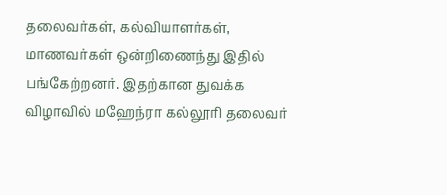தலைவர்கள், கல்வியாளர்கள், மாணவர்கள் ஒன்றிணைந்து இதில் பங்கேற்றனர். இதற்கான துவக்க விழாவில் மஹேந்ரா கல்லூரி தலைவர்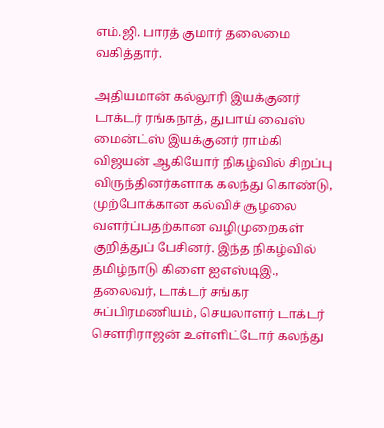எம்.ஜி. பாரத் குமார் தலைமை வகித்தார்.

அதியமான் கல்லூரி இயக்குனர் டாக்டர் ரங்கநாத், துபாய் வைஸ் மைன்ட்ஸ் இயக்குனர் ராம்கி விஜயன் ஆகியோர் நிகழ்வில் சிறப்பு விருந்தினர்களாக கலந்து கொண்டு, முற்போக்கான கல்விச் சூழலை வளர்ப்பதற்கான வழிமுறைகள் குறித்துப் பேசினர். இந்த நிகழ்வில் தமிழ்நாடு கிளை ஐஎஸ்டிஇ., தலைவர், டாக்டர் சங்கர சுப்பிரமணியம், செயலாளர் டாக்டர் சௌரிராஜன் உள்ளிட்டோர் கலந்து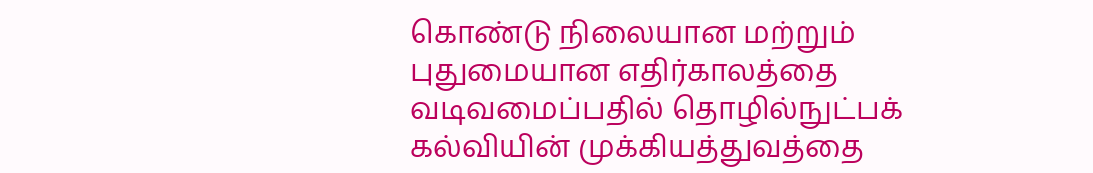கொண்டு நிலையான மற்றும் புதுமையான எதிர்காலத்தை வடிவமைப்பதில் தொழில்நுட்பக் கல்வியின் முக்கியத்துவத்தை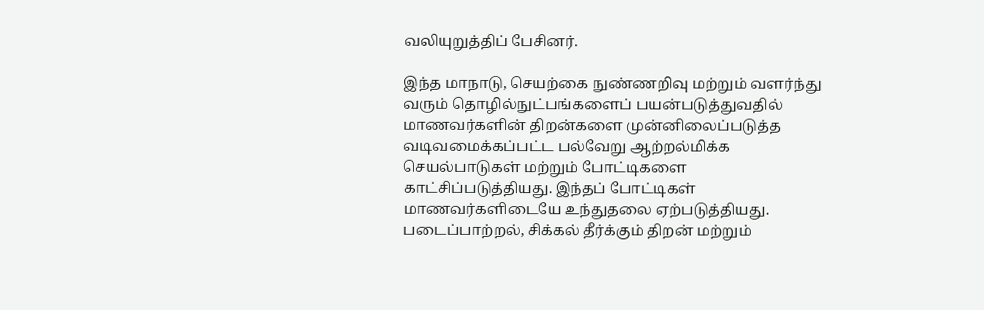வலியுறுத்திப் பேசினர்.

இந்த மாநாடு, செயற்கை நுண்ணறிவு மற்றும் வளர்ந்து வரும் தொழில்நுட்பங்களைப் பயன்படுத்துவதில் மாணவர்களின் திறன்களை முன்னிலைப்படுத்த வடிவமைக்கப்பட்ட பல்வேறு ஆற்றல்மிக்க செயல்பாடுகள் மற்றும் போட்டிகளை காட்சிப்படுத்தியது. இந்தப் போட்டிகள் மாணவர்களிடையே உந்துதலை ஏற்படுத்தியது. படைப்பாற்றல், சிக்கல் தீர்க்கும் திறன் மற்றும்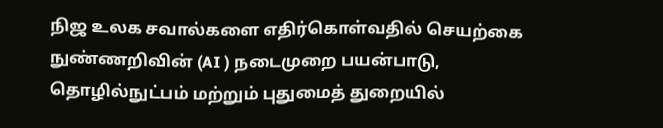நிஜ உலக சவால்களை எதிர்கொள்வதில் செயற்கை நுண்ணறிவின் (AI ) நடைமுறை பயன்பாடு, தொழில்நுட்பம் மற்றும் புதுமைத் துறையில்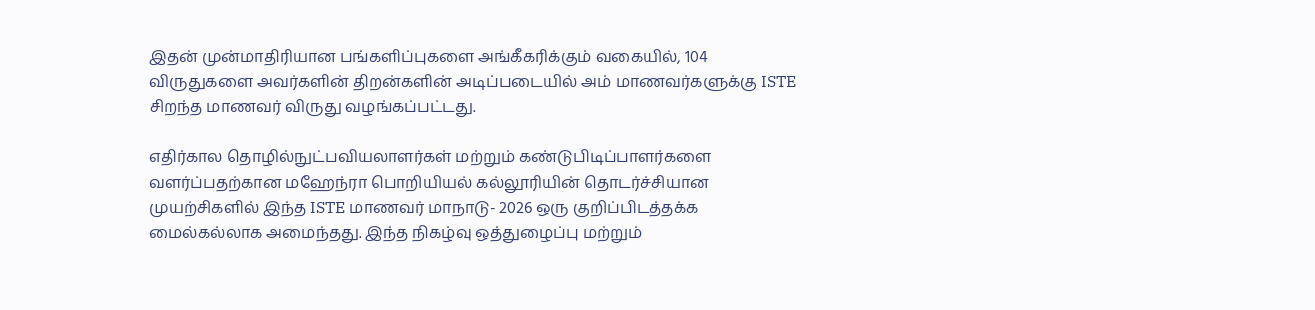இதன் முன்மாதிரியான பங்களிப்புகளை அங்கீகரிக்கும் வகையில், 104 விருதுகளை அவர்களின் திறன்களின் அடிப்படையில் அம் மாணவர்களுக்கு ISTE சிறந்த மாணவர் விருது வழங்கப்பட்டது.

எதிர்கால தொழில்நுட்பவியலாளர்கள் மற்றும் கண்டுபிடிப்பாளர்களை வளர்ப்பதற்கான மஹேந்ரா பொறியியல் கல்லூரியின் தொடர்ச்சியான முயற்சிகளில் இந்த ISTE மாணவர் மாநாடு- 2026 ஒரு குறிப்பிடத்தக்க மைல்கல்லாக அமைந்தது. இந்த நிகழ்வு ஒத்துழைப்பு மற்றும்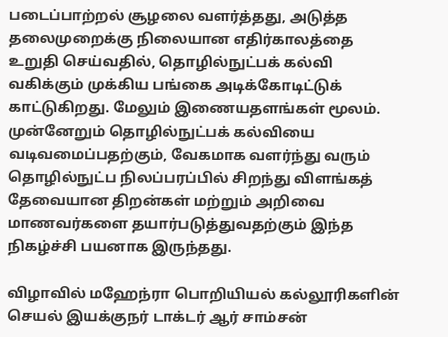படைப்பாற்றல் சூழலை வளர்த்தது, அடுத்த தலைமுறைக்கு நிலையான எதிர்காலத்தை உறுதி செய்வதில், தொழில்நுட்பக் கல்வி வகிக்கும் முக்கிய பங்கை அடிக்கோடிட்டுக் காட்டுகிறது. மேலும் இணையதளங்கள் மூலம். முன்னேறும் தொழில்நுட்பக் கல்வியை வடிவமைப்பதற்கும், வேகமாக வளர்ந்து வரும் தொழில்நுட்ப நிலப்பரப்பில் சிறந்து விளங்கத் தேவையான திறன்கள் மற்றும் அறிவை மாணவர்களை தயார்படுத்துவதற்கும் இந்த நிகழ்ச்சி பயனாக இருந்தது.

விழாவில் மஹேந்ரா பொறியியல் கல்லூரிகளின் செயல் இயக்குநர் டாக்டர் ஆர் சாம்சன்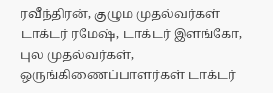ரவீந்திரன், குழும முதல்வர்கள் டாக்டர் ரமேஷ், டாக்டர் இளங்கோ, புல முதல்வர்கள், ஒருங்கிணைப்பாளர்கள் டாக்டர்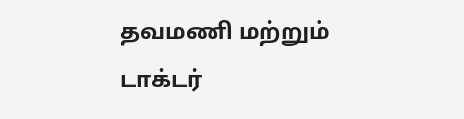தவமணி மற்றும் டாக்டர்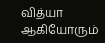வித்யா ஆகியோரும்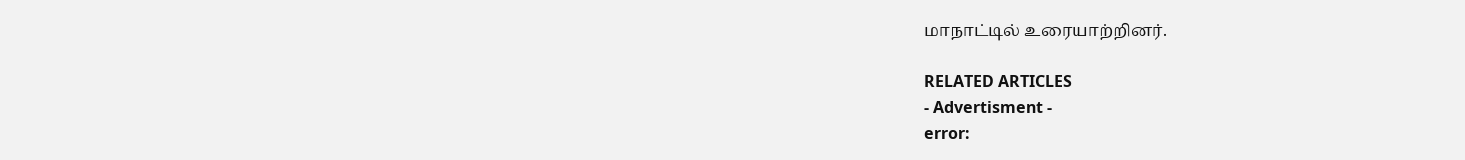மாநாட்டில் உரையாற்றினர்.

RELATED ARTICLES
- Advertisment -
error: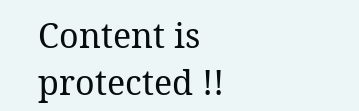Content is protected !!